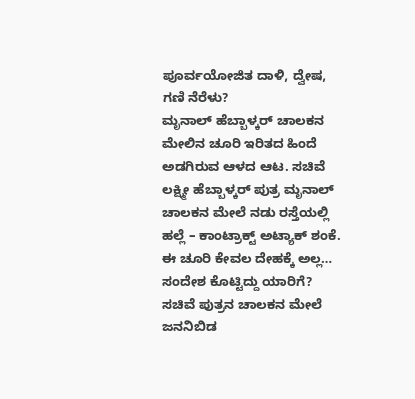ಪೂರ್ವಯೋಜಿತ ದಾಳಿ, ದ್ವೇಷ, ಗಣಿ ನೆರೆಳು?
ಮೃನಾಲ್ ಹೆಬ್ಬಾಳ್ಕರ್ ಚಾಲಕನ ಮೇಲಿನ ಚೂರಿ ಇರಿತದ ಹಿಂದೆ ಅಡಗಿರುವ ಆಳದ ಆಟ. ಸಚಿವೆ ಲಕ್ಷ್ಮೀ ಹೆಬ್ಬಾಳ್ಕರ್ ಪುತ್ರ ಮೃನಾಲ್ ಚಾಲಕನ ಮೇಲೆ ನಡು ರಸ್ತೆಯಲ್ಲಿ ಹಲ್ಲೆ – ಕಾಂಟ್ರಾಕ್ಟ್ ಅಟ್ಯಾಕ್ ಶಂಕೆ. ಈ ಚೂರಿ ಕೇವಲ ದೇಹಕ್ಕೆ ಅಲ್ಲ… ಸಂದೇಶ ಕೊಟ್ಟಿದ್ದು ಯಾರಿಗೆ? ಸಚಿವೆ ಪುತ್ರನ ಚಾಲಕನ ಮೇಲೆ ಜನನಿಬಿಡ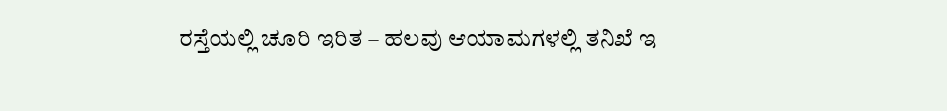ರಸ್ತೆಯಲ್ಲಿ ಚೂರಿ ಇರಿತ – ಹಲವು ಆಯಾಮಗಳಲ್ಲಿ ತನಿಖೆ ಇ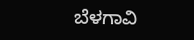ಬೆಳಗಾವಿ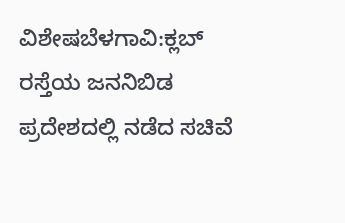ವಿಶೇಷಬೆಳಗಾವಿ:ಕ್ಲಬ್ ರಸ್ತೆಯ ಜನನಿಬಿಡ ಪ್ರದೇಶದಲ್ಲಿ ನಡೆದ ಸಚಿವೆ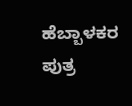ಹೆಬ್ಬಾಳಕರ ಪುತ್ರ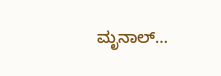ಮೃನಾಲ್…